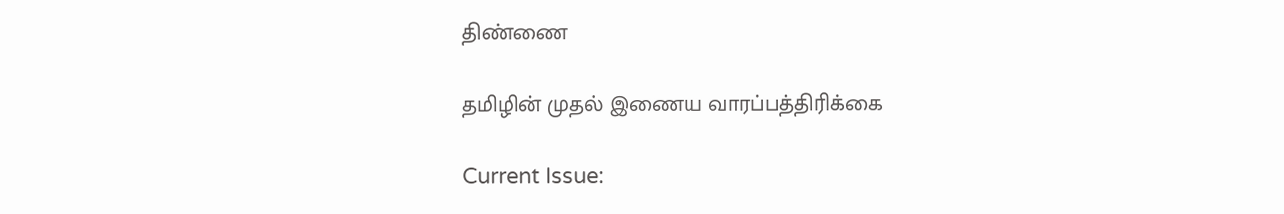திண்ணை

தமிழின் முதல் இணைய வாரப்பத்திரிக்கை

Current Issue: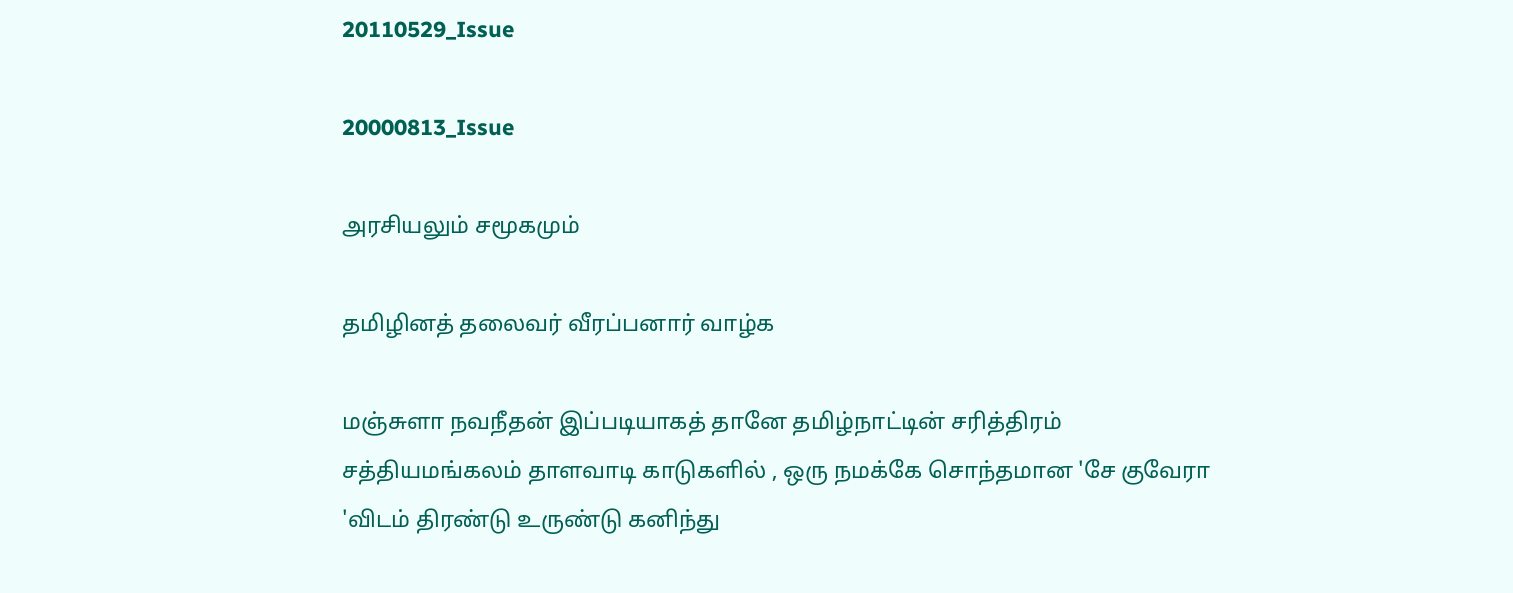20110529_Issue

20000813_Issue

அரசியலும் சமூகமும்

தமிழினத் தலைவர் வீரப்பனார் வாழ்க

மஞ்சுளா நவநீதன் இப்படியாகத் தானே தமிழ்நாட்டின் சரித்திரம் சத்தியமங்கலம் தாளவாடி காடுகளில் , ஒரு நமக்கே சொந்தமான 'சே குவேரா 'விடம் திரண்டு உருண்டு கனிந்து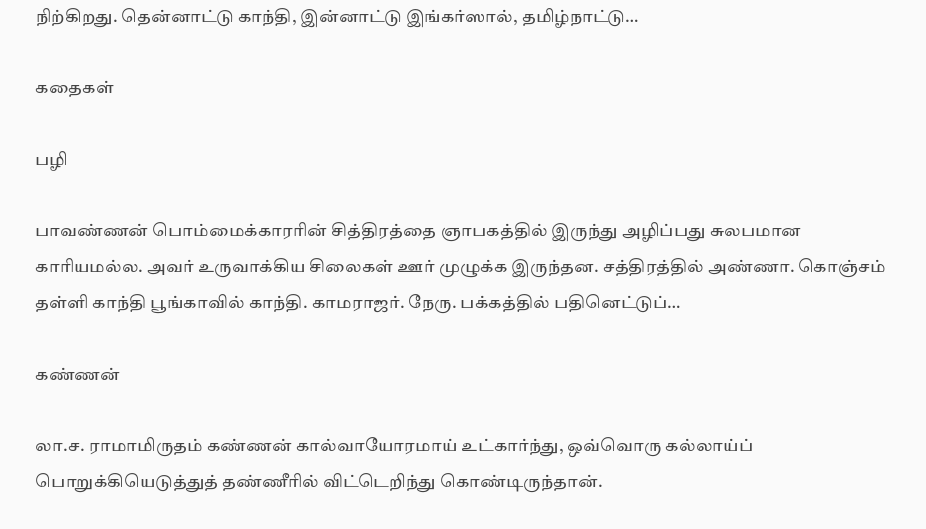நிற்கிறது. தென்னாட்டு காந்தி, இன்னாட்டு இங்கர்ஸால், தமிழ்நாட்டு…

கதைகள்

பழி

பாவண்ணன் பொம்மைக்காரரின் சித்திரத்தை ஞாபகத்தில் இருந்து அழிப்பது சுலபமான காரியமல்ல. அவர் உருவாக்கிய சிலைகள் ஊர் முழுக்க இருந்தன. சத்திரத்தில் அண்ணா. கொஞ்சம் தள்ளி காந்தி பூங்காவில் காந்தி. காமராஜர். நேரு. பக்கத்தில் பதினெட்டுப்…

கண்ணன்

லா.ச. ராமாமிருதம் கண்ணன் கால்வாயோரமாய் உட்கார்ந்து, ஒவ்வொரு கல்லாய்ப் பொறுக்கியெடுத்துத் தண்ணீரில் விட்டெறிந்து கொண்டிருந்தான்.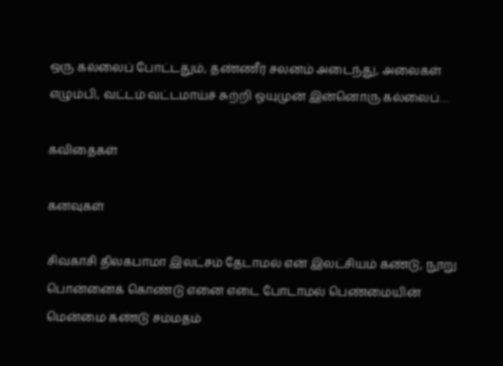ஒரு கல்லைப் போட்டதும், தண்ணீர் சலனம் அடைந்து, அலைகள் எழும்பி, வட்டம் வட்டமாய்ச் சுற்றி ஓயுமுன் இன்னொரு கல்லைப்…

கவிதைகள்

கனவுகள்

சிவகாசி திலகபாமா இலட்சம் தேடாமல் என் இலட்சியம் கண்டு, நூறு பொன்னைக் கொண்டு எனை எடை போடாமல் பெண்மையின் மென்மை கண்டு சம்மதம்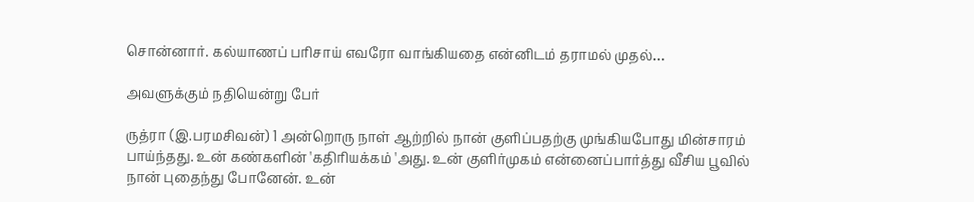சொன்னார். கல்யாணப் பாிசாய் எவரோ வாங்கியதை என்னிடம் தராமல் முதல்…

அவளுக்கும் நதியென்று பேர்

ருத்ரா (இ.பரமசிவன்) 1 அன்றொரு நாள் ஆற்றில் நான் குளிப்பதற்கு முங்கியபோது மின்சாரம் பாய்ந்தது. உன் கண்களின் 'கதிாியக்கம் 'அது. உன் குளிர்முகம் என்னைப்பார்த்து வீசிய பூவில் நான் புதைந்து போனேன். உன்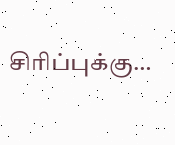சிாிப்புக்கு…